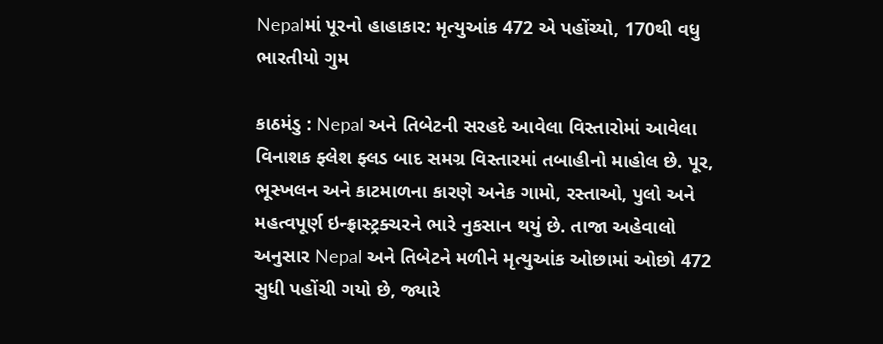Nepalમાં પૂરનો હાહાકાર: મૃત્યુઆંક 472 એ પહોંચ્યો, 170થી વધુ ભારતીયો ગુમ

કાઠમંડુ : Nepal અને તિબેટની સરહદે આવેલા વિસ્તારોમાં આવેલા વિનાશક ફ્લેશ ફ્લડ બાદ સમગ્ર વિસ્તારમાં તબાહીનો માહોલ છે. પૂર, ભૂસ્ખલન અને કાટમાળના કારણે અનેક ગામો, રસ્તાઓ, પુલો અને મહત્વપૂર્ણ ઇન્ફ્રાસ્ટ્રક્ચરને ભારે નુકસાન થયું છે. તાજા અહેવાલો અનુસાર Nepal અને તિબેટને મળીને મૃત્યુઆંક ઓછામાં ઓછો 472 સુધી પહોંચી ગયો છે, જ્યારે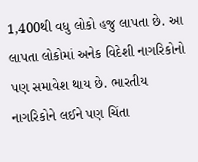1,400થી વધુ લોકો હજુ લાપતા છે. આ લાપતા લોકોમાં અનેક વિદેશી નાગરિકોનો પણ સમાવેશ થાય છે. ભારતીય નાગરિકોને લઈને પણ ચિંતા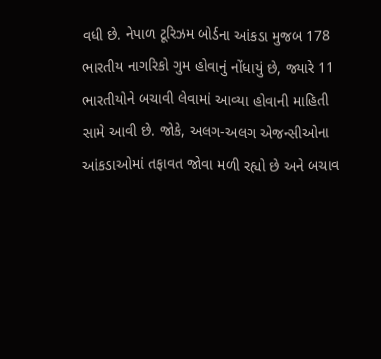વધી છે. નેપાળ ટૂરિઝમ બોર્ડના આંકડા મુજબ 178 ભારતીય નાગરિકો ગુમ હોવાનું નોંધાયું છે, જ્યારે 11 ભારતીયોને બચાવી લેવામાં આવ્યા હોવાની માહિતી સામે આવી છે. જોકે, અલગ-અલગ એજન્સીઓના આંકડાઓમાં તફાવત જોવા મળી રહ્યો છે અને બચાવ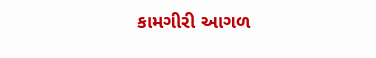કામગીરી આગળ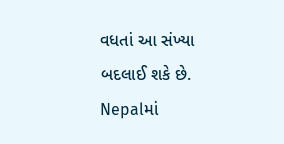વધતાં આ સંખ્યા બદલાઈ શકે છે. Nepalમાં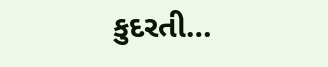કુદરતી…